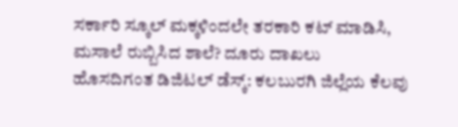ಸರ್ಕಾರಿ ಸ್ಕೂಲ್ ಮಕ್ಕಳಿಂದಲೇ ತರಕಾರಿ ಕಟ್ ಮಾಡಿಸಿ, ಮಸಾಲೆ ರುಬ್ಬಿಸಿದ ಶಾಲೆ? ದೂರು ದಾಖಲು
ಹೊಸದಿಗಂತ ಡಿಜಿಟಲ್ ಡೆಸ್ಕ್: ಕಲಬುರಗಿ ಜಿಲ್ಲೆಯ ಕೆಲವು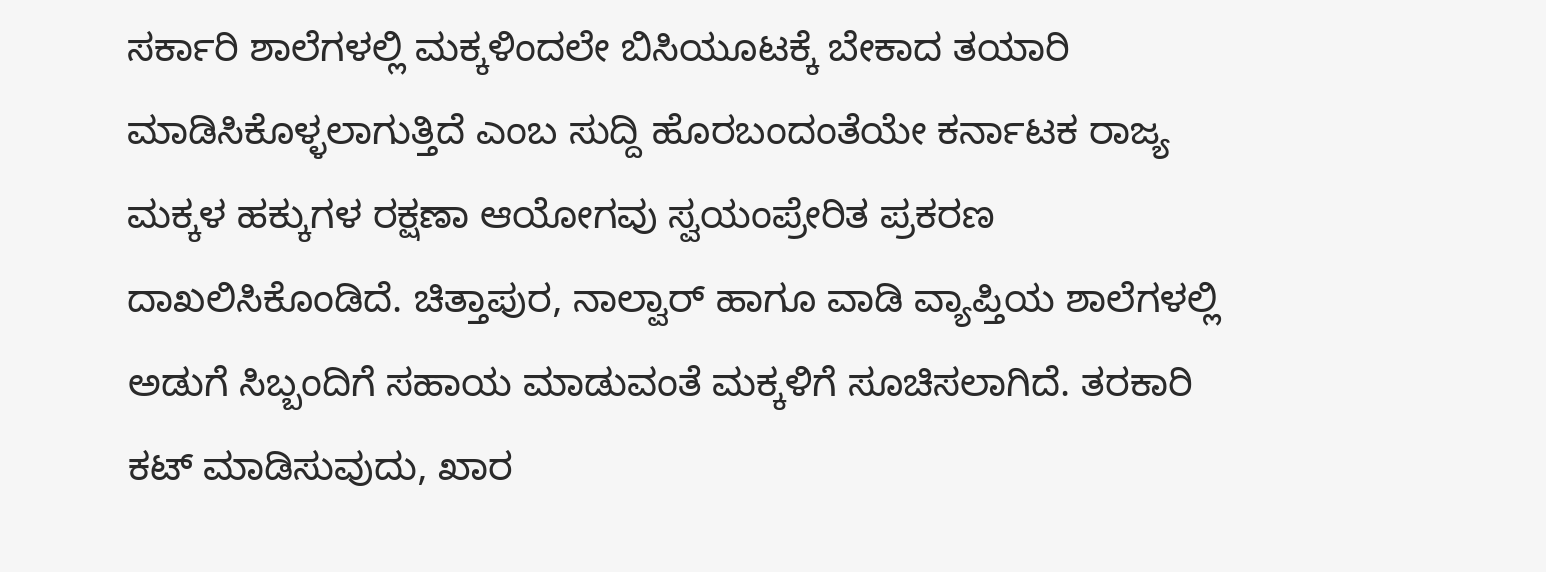ಸರ್ಕಾರಿ ಶಾಲೆಗಳಲ್ಲಿ ಮಕ್ಕಳಿಂದಲೇ ಬಿಸಿಯೂಟಕ್ಕೆ ಬೇಕಾದ ತಯಾರಿ ಮಾಡಿಸಿಕೊಳ್ಳಲಾಗುತ್ತಿದೆ ಎಂಬ ಸುದ್ದಿ ಹೊರಬಂದಂತೆಯೇ ಕರ್ನಾಟಕ ರಾಜ್ಯ ಮಕ್ಕಳ ಹಕ್ಕುಗಳ ರಕ್ಷಣಾ ಆಯೋಗವು ಸ್ವಯಂಪ್ರೇರಿತ ಪ್ರಕರಣ ದಾಖಲಿಸಿಕೊಂಡಿದೆ. ಚಿತ್ತಾಪುರ, ನಾಲ್ವಾರ್ ಹಾಗೂ ವಾಡಿ ವ್ಯಾಪ್ತಿಯ ಶಾಲೆಗಳಲ್ಲಿ ಅಡುಗೆ ಸಿಬ್ಬಂದಿಗೆ ಸಹಾಯ ಮಾಡುವಂತೆ ಮಕ್ಕಳಿಗೆ ಸೂಚಿಸಲಾಗಿದೆ. ತರಕಾರಿ ಕಟ್ ಮಾಡಿಸುವುದು, ಖಾರ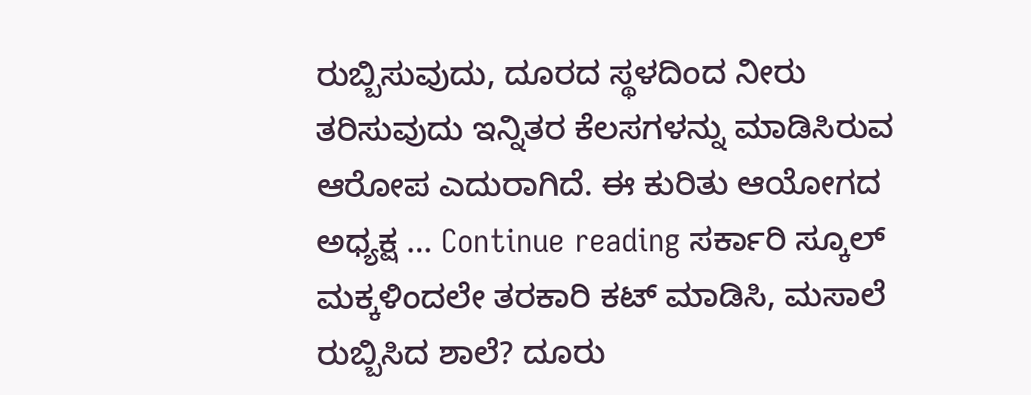ರುಬ್ಬಿಸುವುದು, ದೂರದ ಸ್ಥಳದಿಂದ ನೀರು ತರಿಸುವುದು ಇನ್ನಿತರ ಕೆಲಸಗಳನ್ನು ಮಾಡಿಸಿರುವ ಆರೋಪ ಎದುರಾಗಿದೆ. ಈ ಕುರಿತು ಆಯೋಗದ ಅಧ್ಯಕ್ಷ … Continue reading ಸರ್ಕಾರಿ ಸ್ಕೂಲ್ ಮಕ್ಕಳಿಂದಲೇ ತರಕಾರಿ ಕಟ್ ಮಾಡಿಸಿ, ಮಸಾಲೆ ರುಬ್ಬಿಸಿದ ಶಾಲೆ? ದೂರು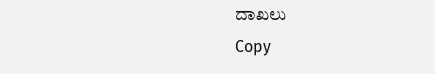ದಾಖಲು
Copy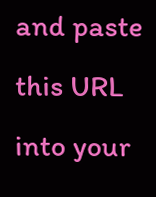and paste this URL into your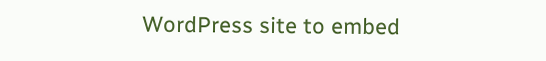WordPress site to embed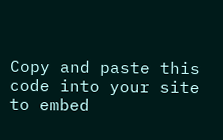Copy and paste this code into your site to embed